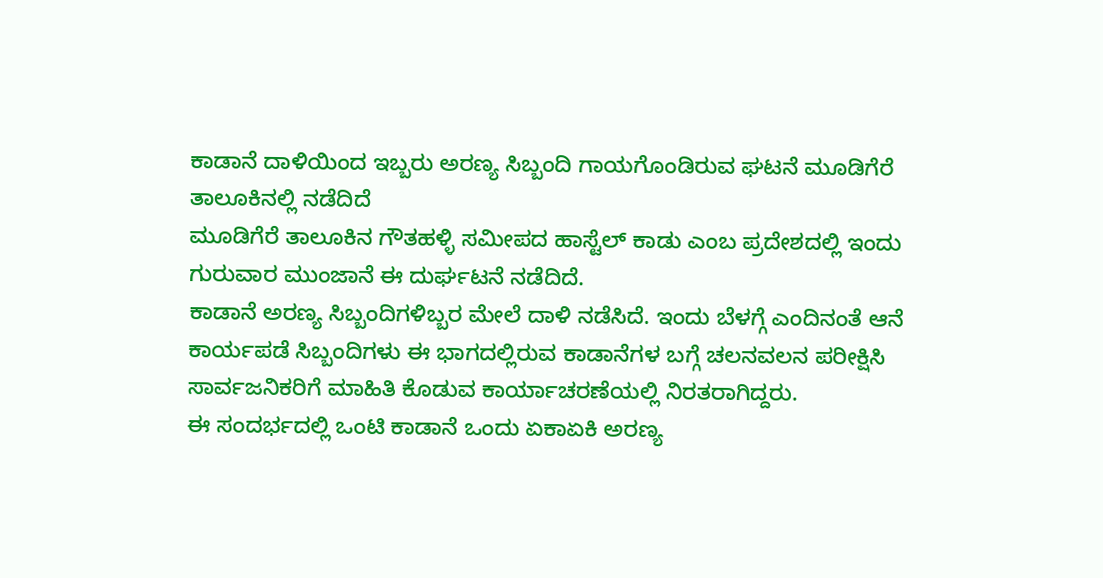ಕಾಡಾನೆ ದಾಳಿಯಿಂದ ಇಬ್ಬರು ಅರಣ್ಯ ಸಿಬ್ಬಂದಿ ಗಾಯಗೊಂಡಿರುವ ಘಟನೆ ಮೂಡಿಗೆರೆ ತಾಲೂಕಿನಲ್ಲಿ ನಡೆದಿದೆ
ಮೂಡಿಗೆರೆ ತಾಲೂಕಿನ ಗೌತಹಳ್ಳಿ ಸಮೀಪದ ಹಾಸ್ಟೆಲ್ ಕಾಡು ಎಂಬ ಪ್ರದೇಶದಲ್ಲಿ ಇಂದು ಗುರುವಾರ ಮುಂಜಾನೆ ಈ ದುರ್ಘಟನೆ ನಡೆದಿದೆ.
ಕಾಡಾನೆ ಅರಣ್ಯ ಸಿಬ್ಬಂದಿಗಳಿಬ್ಬರ ಮೇಲೆ ದಾಳಿ ನಡೆಸಿದೆ. ಇಂದು ಬೆಳಗ್ಗೆ ಎಂದಿನಂತೆ ಆನೆ ಕಾರ್ಯಪಡೆ ಸಿಬ್ಬಂದಿಗಳು ಈ ಭಾಗದಲ್ಲಿರುವ ಕಾಡಾನೆಗಳ ಬಗ್ಗೆ ಚಲನವಲನ ಪರೀಕ್ಷಿಸಿ ಸಾರ್ವಜನಿಕರಿಗೆ ಮಾಹಿತಿ ಕೊಡುವ ಕಾರ್ಯಾಚರಣೆಯಲ್ಲಿ ನಿರತರಾಗಿದ್ದರು.
ಈ ಸಂದರ್ಭದಲ್ಲಿ ಒಂಟಿ ಕಾಡಾನೆ ಒಂದು ಏಕಾಏಕಿ ಅರಣ್ಯ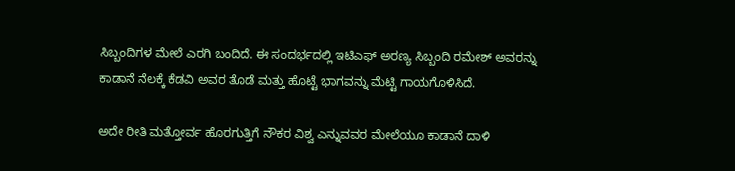ಸಿಬ್ಬಂದಿಗಳ ಮೇಲೆ ಎರಗಿ ಬಂದಿದೆ. ಈ ಸಂದರ್ಭದಲ್ಲಿ ಇಟಿಎಫ್ ಅರಣ್ಯ ಸಿಬ್ಬಂದಿ ರಮೇಶ್ ಅವರನ್ನು ಕಾಡಾನೆ ನೆಲಕ್ಕೆ ಕೆಡವಿ ಅವರ ತೊಡೆ ಮತ್ತು ಹೊಟ್ಟೆ ಭಾಗವನ್ನು ಮೆಟ್ಟಿ ಗಾಯಗೊಳಿಸಿದೆ.

ಅದೇ ರೀತಿ ಮತ್ತೋರ್ವ ಹೊರಗುತ್ತಿಗೆ ನೌಕರ ವಿಶ್ವ ಎನ್ನುವವರ ಮೇಲೆಯೂ ಕಾಡಾನೆ ದಾಳಿ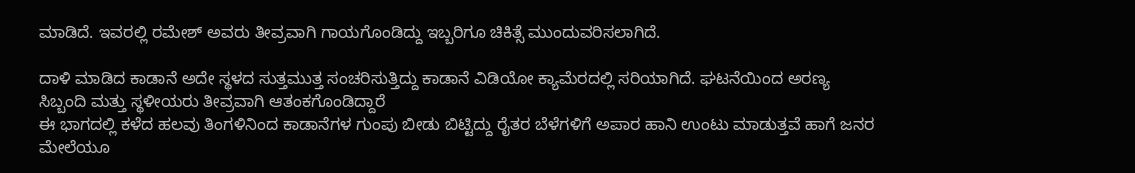ಮಾಡಿದೆ. ಇವರಲ್ಲಿ ರಮೇಶ್ ಅವರು ತೀವ್ರವಾಗಿ ಗಾಯಗೊಂಡಿದ್ದು ಇಬ್ಬರಿಗೂ ಚಿಕಿತ್ಸೆ ಮುಂದುವರಿಸಲಾಗಿದೆ.

ದಾಳಿ ಮಾಡಿದ ಕಾಡಾನೆ ಅದೇ ಸ್ಥಳದ ಸುತ್ತಮುತ್ತ ಸಂಚರಿಸುತ್ತಿದ್ದು ಕಾಡಾನೆ ವಿಡಿಯೋ ಕ್ಯಾಮೆರದಲ್ಲಿ ಸರಿಯಾಗಿದೆ. ಘಟನೆಯಿಂದ ಅರಣ್ಯ ಸಿಬ್ಬಂದಿ ಮತ್ತು ಸ್ಥಳೀಯರು ತೀವ್ರವಾಗಿ ಆತಂಕಗೊಂಡಿದ್ದಾರೆ
ಈ ಭಾಗದಲ್ಲಿ ಕಳೆದ ಹಲವು ತಿಂಗಳಿನಿಂದ ಕಾಡಾನೆಗಳ ಗುಂಪು ಬೀಡು ಬಿಟ್ಟಿದ್ದು ರೈತರ ಬೆಳೆಗಳಿಗೆ ಅಪಾರ ಹಾನಿ ಉಂಟು ಮಾಡುತ್ತವೆ ಹಾಗೆ ಜನರ ಮೇಲೆಯೂ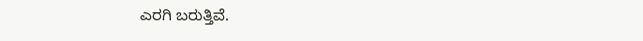ಎರಗಿ ಬರುತ್ತಿವೆ.